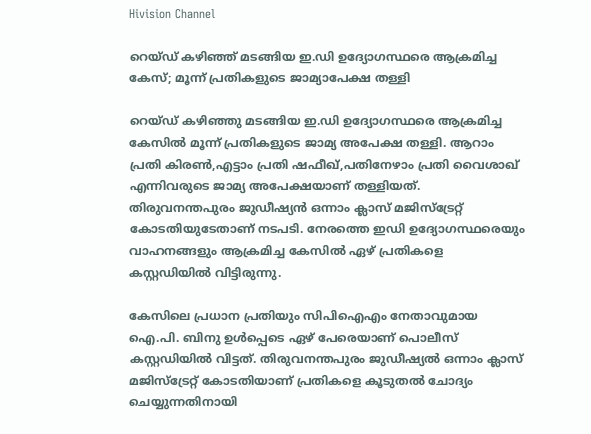Hivision Channel

റെയ്ഡ് കഴിഞ്ഞ് മടങ്ങിയ ഇ.ഡി ഉദ്യോഗസ്ഥരെ ആക്രമിച്ച കേസ്; മൂന്ന് പ്രതികളുടെ ജാമ്യാപേക്ഷ തള്ളി

റെയ്ഡ് കഴിഞ്ഞു മടങ്ങിയ ഇ.ഡി ഉദ്യോഗസ്ഥരെ ആക്രമിച്ച കേസില്‍ മൂന്ന് പ്രതികളുടെ ജാമ്യ അപേക്ഷ തള്ളി. ആറാം പ്രതി കിരണ്‍,എട്ടാം പ്രതി ഷഫീഖ്,പതിനേഴാം പ്രതി വൈശാഖ് എന്നിവരുടെ ജാമ്യ അപേക്ഷയാണ് തള്ളിയത്. തിരുവനന്തപുരം ജുഡീഷ്യന്‍ ഒന്നാം ക്ലാസ് മജിസ്‌ട്രേറ്റ് കോടതിയുടേതാണ് നടപടി. നേരത്തെ ഇഡി ഉദ്യോഗസ്ഥരെയും വാഹനങ്ങളും ആക്രമിച്ച കേസില്‍ ഏഴ് പ്രതികളെ കസ്റ്റഡിയില്‍ വിട്ടിരുന്നു.

കേസിലെ പ്രധാന പ്രതിയും സിപിഐഎം നേതാവുമായ ഐ.പി. ബിനു ഉള്‍പ്പെടെ ഏഴ് പേരെയാണ് പൊലീസ് കസ്റ്റഡിയില്‍ വിട്ടത്. തിരുവനന്തപുരം ജുഡീഷ്യല്‍ ഒന്നാം ക്ലാസ് മജിസ്‌ട്രേറ്റ് കോടതിയാണ് പ്രതികളെ കൂടുതല്‍ ചോദ്യം ചെയ്യുന്നതിനായി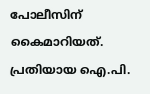പോലീസിന് കൈമാറിയത്. പ്രതിയായ ഐ.പി.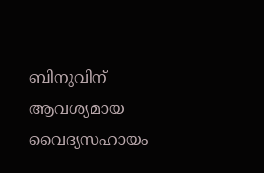ബിനുവിന് ആവശ്യമായ വൈദ്യസഹായം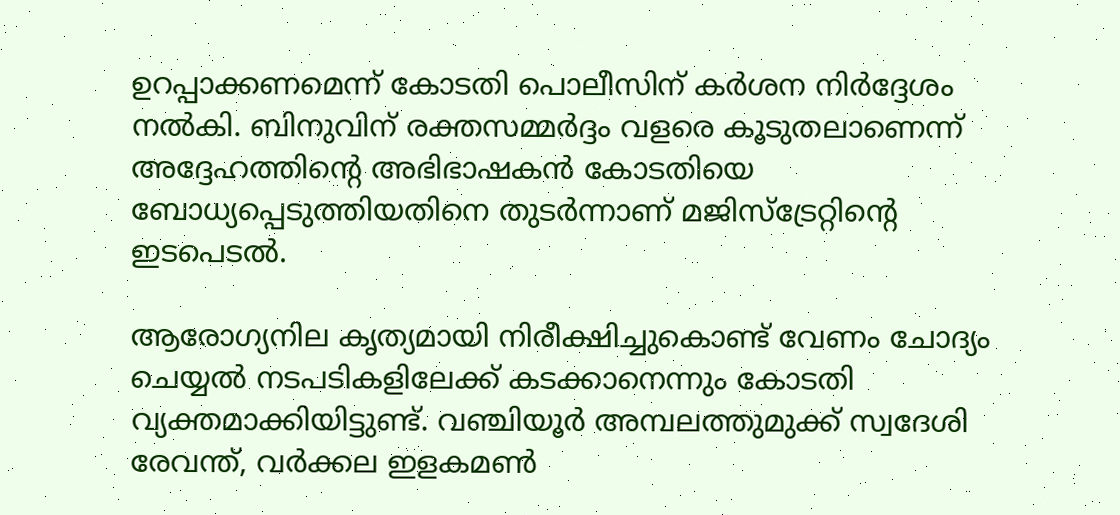ഉറപ്പാക്കണമെന്ന് കോടതി പൊലീസിന് കര്‍ശന നിര്‍ദ്ദേശം നല്‍കി. ബിനുവിന് രക്തസമ്മര്‍ദ്ദം വളരെ കൂടുതലാണെന്ന് അദ്ദേഹത്തിന്റെ അഭിഭാഷകന്‍ കോടതിയെ ബോധ്യപ്പെടുത്തിയതിനെ തുടര്‍ന്നാണ് മജിസ്‌ട്രേറ്റിന്റെ ഇടപെടല്‍.

ആരോഗ്യനില കൃത്യമായി നിരീക്ഷിച്ചുകൊണ്ട് വേണം ചോദ്യം ചെയ്യല്‍ നടപടികളിലേക്ക് കടക്കാനെന്നും കോടതി വ്യക്തമാക്കിയിട്ടുണ്ട്. വഞ്ചിയൂര്‍ അമ്പലത്തുമുക്ക് സ്വദേശി രേവന്ത്, വര്‍ക്കല ഇളകമണ്‍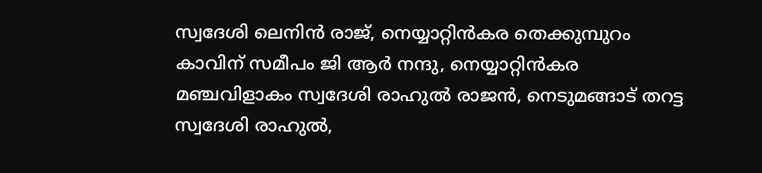സ്വദേശി ലെനിന്‍ രാജ്, നെയ്യാറ്റിന്‍കര തെക്കുമ്പുറം കാവിന് സമീപം ജി ആര്‍ നന്ദു, നെയ്യാറ്റിന്‍കര മഞ്ചവിളാകം സ്വദേശി രാഹുല്‍ രാജന്‍, നെടുമങ്ങാട് തറട്ട സ്വദേശി രാഹുല്‍,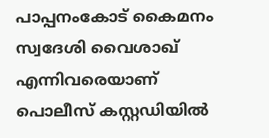പാപ്പനംകോട് കൈമനം സ്വദേശി വൈശാഖ് എന്നിവരെയാണ് പൊലീസ് കസ്റ്റഡിയില്‍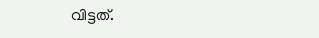വിട്ടത്.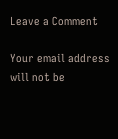Leave a Comment

Your email address will not be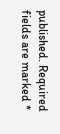published. Required fields are marked *